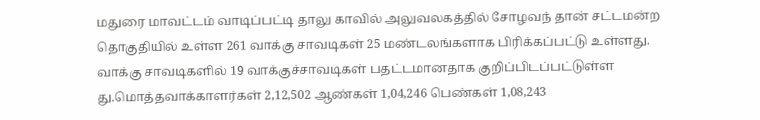மதுரை மாவட்டம் வாடிப்பட்டி தாலு காவில் அலுவலகத்தில் சோழவந் தான் சட்டமன்ற தொகுதியில் உள்ள 261 வாக்கு சாவடிகள் 25 மண்டலங்களாக பிரிக்கப்பட்டு உள்ளது. வாக்கு சாவடிகளில் 19 வாக்குச்சாவடிகள் பதட்டமானதாக குறிப்பிடப்பட்டுள்ள து.மொத்தவாக்காளர்கள் 2,12,502 ஆண்கள் 1,04,246 பெண்கள் 1,08,243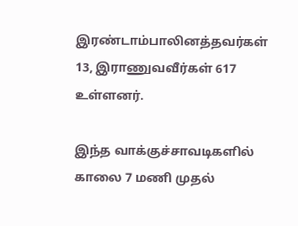இரண்டாம்பாலினத்தவர்கள் 13, இராணுவவீர்கள் 617 உள்ளனர்.

இந்த வாக்குச்சாவடிகளில் காலை 7 மணி முதல்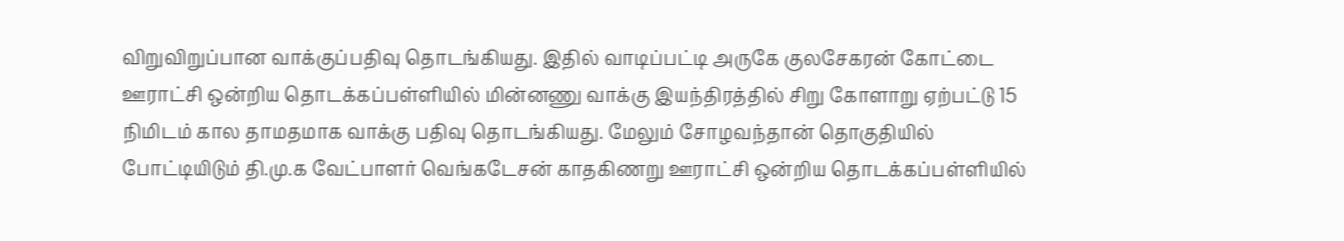விறுவிறுப்பான வாக்குப்பதிவு தொடங்கியது. இதில் வாடிப்பட்டி அருகே குலசேகரன் கோட்டை ஊராட்சி ஒன்றிய தொடக்கப்பள்ளியில் மின்னணு வாக்கு இயந்திரத்தில் சிறு கோளாறு ஏற்பட்டு 15 நிமிடம் கால தாமதமாக வாக்கு பதிவு தொடங்கியது. மேலும் சோழவந்தான் தொகுதியில் போட்டியிடும் தி.மு.க வேட்பாளர் வெங்கடேசன் காதகிணறு ஊராட்சி ஒன்றிய தொடக்கப்பள்ளியில்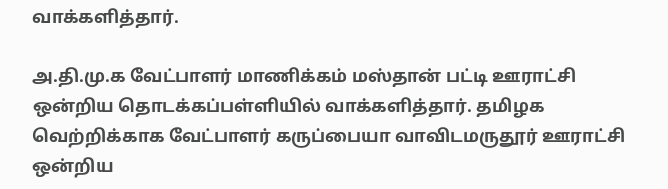வாக்களித்தார்.

அ.தி.மு.க வேட்பாளர் மாணிக்கம் மஸ்தான் பட்டி ஊராட்சி ஒன்றிய தொடக்கப்பள்ளியில் வாக்களித்தார். தமிழக வெற்றிக்காக வேட்பாளர் கருப்பையா வாவிடமருதூர் ஊராட்சி ஒன்றிய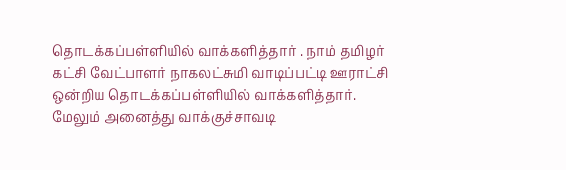தொடக்கப்பள்ளியில் வாக்களித்தார் . நாம் தமிழர் கட்சி வேட்பாளர் நாகலட்சுமி வாடிப்பட்டி ஊராட்சி ஒன்றிய தொடக்கப்பள்ளியில் வாக்களித்தார். மேலும் அனைத்து வாக்குச்சாவடி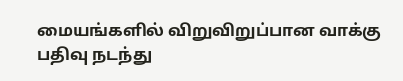மையங்களில் விறுவிறுப்பான வாக்கு பதிவு நடந்து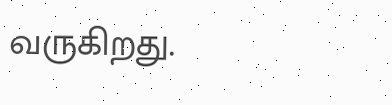வருகிறது.